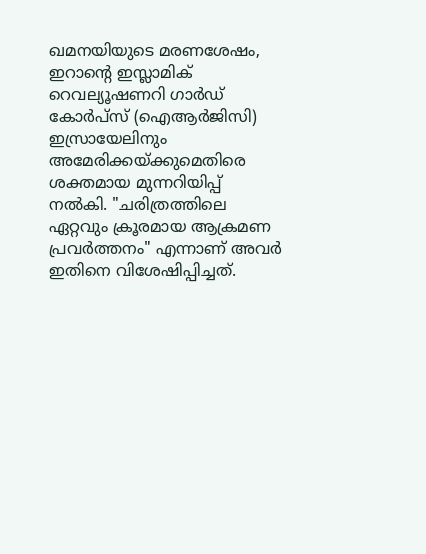ഖമനയിയുടെ മരണശേഷം, ഇറാന്റെ ഇസ്ലാമിക് റെവല്യൂഷണറി ഗാർഡ് കോർപ്സ് (ഐആർജിസി) ഇസ്രായേലിനും അമേരിക്കയ്ക്കുമെതിരെ ശക്തമായ മുന്നറിയിപ്പ് നൽകി. "ചരിത്രത്തിലെ ഏറ്റവും ക്രൂരമായ ആക്രമണ പ്രവർത്തനം" എന്നാണ് അവർ ഇതിനെ വിശേഷിപ്പിച്ചത്.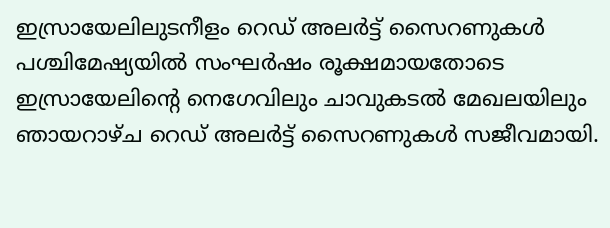ഇസ്രായേലിലുടനീളം റെഡ് അലർട്ട് സൈറണുകൾ
പശ്ചിമേഷ്യയിൽ സംഘർഷം രൂക്ഷമായതോടെ ഇസ്രായേലിന്റെ നെഗേവിലും ചാവുകടൽ മേഖലയിലും ഞായറാഴ്ച റെഡ് അലർട്ട് സൈറണുകൾ സജീവമായി.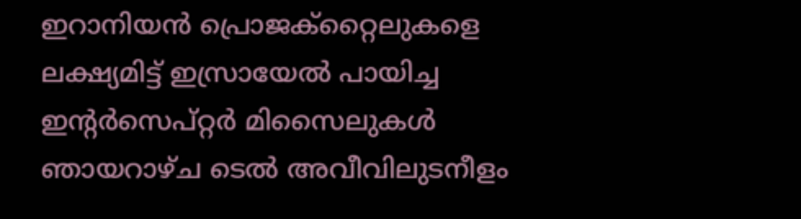ഇറാനിയൻ പ്രൊജക്റ്റൈലുകളെ ലക്ഷ്യമിട്ട് ഇസ്രായേൽ പായിച്ച ഇന്റർസെപ്റ്റർ മിസൈലുകൾ ഞായറാഴ്ച ടെൽ അവീവിലുടനീളം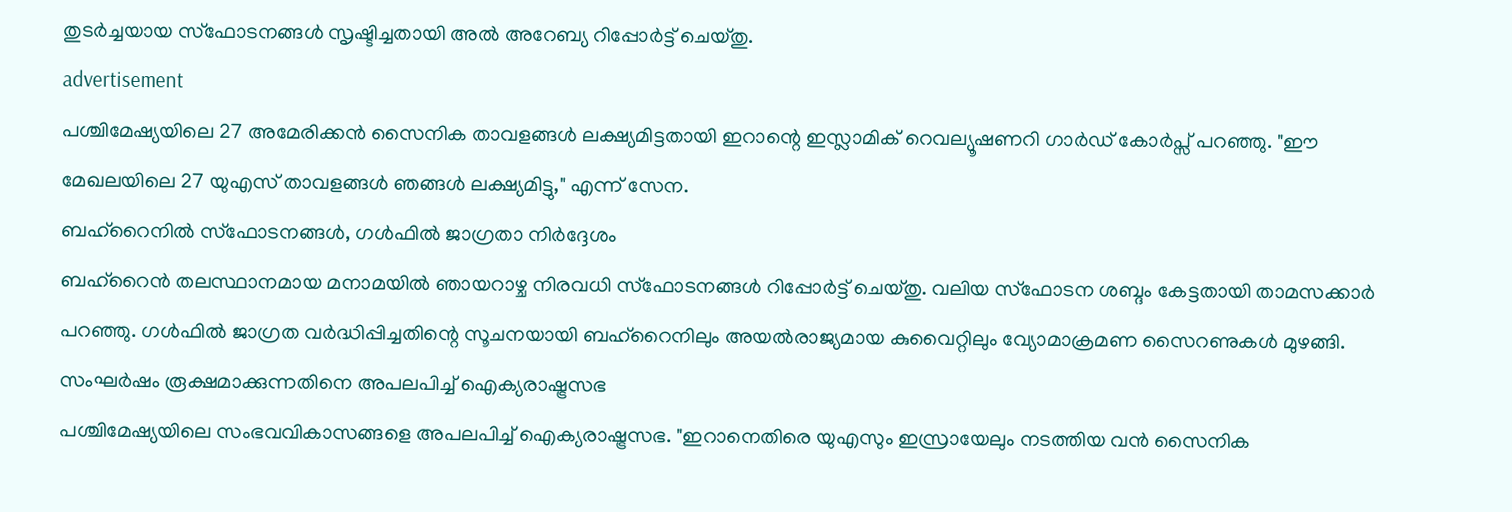തുടർച്ചയായ സ്ഫോടനങ്ങൾ സൃഷ്ടിച്ചതായി അൽ അറേബ്യ റിപ്പോർട്ട് ചെയ്തു.
advertisement
പശ്ചിമേഷ്യയിലെ 27 അമേരിക്കൻ സൈനിക താവളങ്ങൾ ലക്ഷ്യമിട്ടതായി ഇറാന്റെ ഇസ്ലാമിക് റെവല്യൂഷണറി ഗാർഡ് കോർപ്സ് പറഞ്ഞു. "ഈ മേഖലയിലെ 27 യുഎസ് താവളങ്ങൾ ഞങ്ങൾ ലക്ഷ്യമിട്ടു," എന്ന് സേന.
ബഹ്റൈനിൽ സ്ഫോടനങ്ങൾ, ഗൾഫിൽ ജാഗ്രതാ നിർദ്ദേശം
ബഹ്റൈൻ തലസ്ഥാനമായ മനാമയിൽ ഞായറാഴ്ച നിരവധി സ്ഫോടനങ്ങൾ റിപ്പോർട്ട് ചെയ്തു. വലിയ സ്ഫോടന ശബ്ദം കേട്ടതായി താമസക്കാർ പറഞ്ഞു. ഗൾഫിൽ ജാഗ്രത വർദ്ധിപ്പിച്ചതിന്റെ സൂചനയായി ബഹ്റൈനിലും അയൽരാജ്യമായ കുവൈറ്റിലും വ്യോമാക്രമണ സൈറണുകൾ മുഴങ്ങി.
സംഘർഷം രൂക്ഷമാക്കുന്നതിനെ അപലപിച്ച് ഐക്യരാഷ്ട്രസഭ
പശ്ചിമേഷ്യയിലെ സംഭവവികാസങ്ങളെ അപലപിച്ച് ഐക്യരാഷ്ട്രസഭ. "ഇറാനെതിരെ യുഎസും ഇസ്രായേലും നടത്തിയ വൻ സൈനിക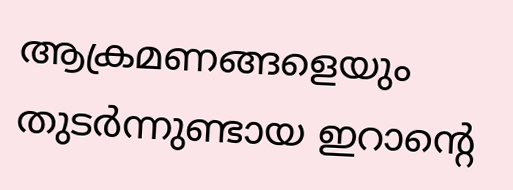ആക്രമണങ്ങളെയും തുടർന്നുണ്ടായ ഇറാന്റെ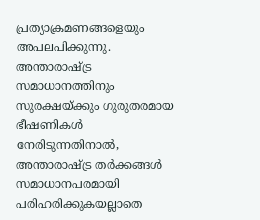പ്രത്യാക്രമണങ്ങളെയും അപലപിക്കുന്നു. അന്താരാഷ്ട്ര സമാധാനത്തിനും സുരക്ഷയ്ക്കും ഗുരുതരമായ ഭീഷണികൾ നേരിടുന്നതിനാൽ, അന്താരാഷ്ട്ര തർക്കങ്ങൾ സമാധാനപരമായി പരിഹരിക്കുകയല്ലാതെ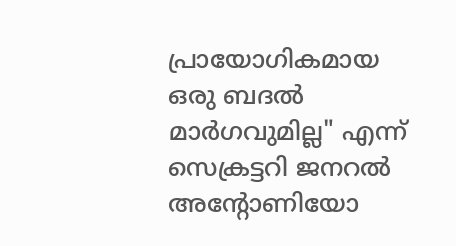പ്രായോഗികമായ ഒരു ബദൽ മാർഗവുമില്ല" എന്ന് സെക്രട്ടറി ജനറൽ അന്റോണിയോ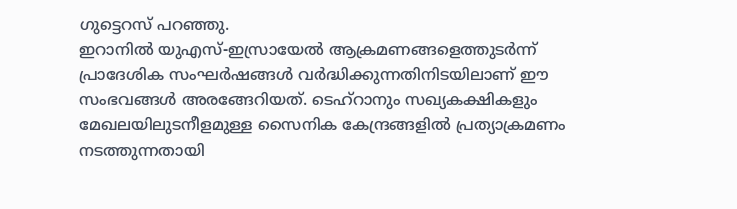ഗുട്ടെറസ് പറഞ്ഞു.
ഇറാനിൽ യുഎസ്-ഇസ്രായേൽ ആക്രമണങ്ങളെത്തുടർന്ന് പ്രാദേശിക സംഘർഷങ്ങൾ വർദ്ധിക്കുന്നതിനിടയിലാണ് ഈ സംഭവങ്ങൾ അരങ്ങേറിയത്. ടെഹ്റാനും സഖ്യകക്ഷികളും മേഖലയിലുടനീളമുള്ള സൈനിക കേന്ദ്രങ്ങളിൽ പ്രത്യാക്രമണം നടത്തുന്നതായി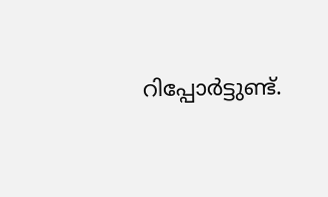റിപ്പോർട്ടുണ്ട്.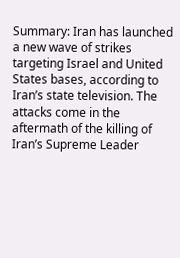Summary: Iran has launched a new wave of strikes targeting Israel and United States bases, according to Iran’s state television. The attacks come in the aftermath of the killing of Iran’s Supreme Leader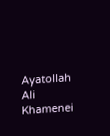Ayatollah Ali Khamenei